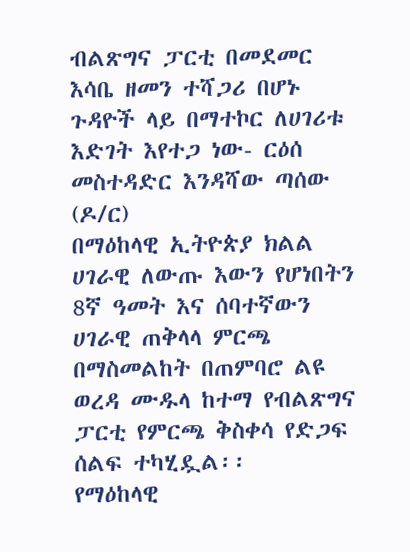ብልጽግና ፓርቲ በመደመር እሳቤ ዘመን ተሻጋሪ በሆኑ ጉዳዮች ላይ በማተኮር ለሀገሪቱ እድገት እየተጋ ነው- ርዕሰ መስተዳድር እንዳሻው ጣሰው (ዶ/ር)
በማዕከላዊ ኢትዮጵያ ክልል ሀገራዊ ለውጡ እውን የሆነበትን 8ኛ ዓመት እና ሰባተኛውን ሀገራዊ ጠቅላላ ምርጫ በማስመልከት በጠምባሮ ልዩ ወረዳ ሙዱላ ከተማ የብልጽግና ፓርቲ የምርጫ ቅስቀሳ የድጋፍ ሰልፍ ተካሂዷል፡፡
የማዕከላዊ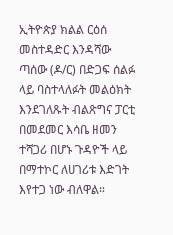ኢትዮጵያ ክልል ርዕሰ መስተዳድር እንዳሻው ጣሰው (ዶ/ር) በድጋፍ ሰልፉ ላይ ባስተላለፉት መልዕክት እንደገለጹት ብልጽግና ፓርቲ በመደመር እሳቤ ዘመን ተሻጋሪ በሆኑ ጉዳዮች ላይ በማተኮር ለሀገሪቱ እድገት እየተጋ ነው ብለዋል።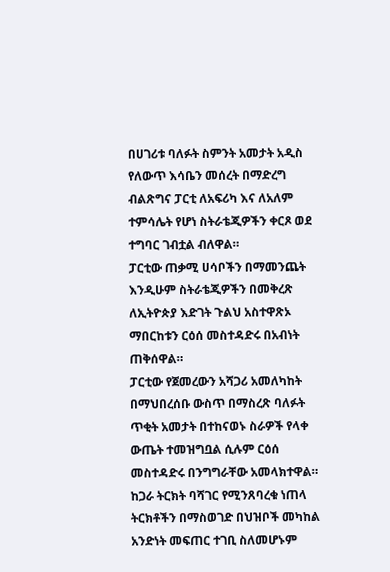በሀገሪቱ ባለፉት ስምንት አመታት አዲስ የለውጥ እሳቤን መሰረት በማድረግ ብልጽግና ፓርቲ ለአፍሪካ እና ለአለም ተምሳሌት የሆነ ስትራቴጂዎችን ቀርጾ ወደ ተግባር ገብቷል ብለዋል።
ፓርቲው ጠቃሚ ሀሳቦችን በማመንጨት እንዲሁም ስትራቴጂዎችን በመቅረጽ ለኢትዮጵያ እድገት ጉልህ አስተዋጽኦ ማበርከቱን ርዕሰ መስተዳድሩ በአብነት ጠቅሰዋል።
ፓርቲው የጀመረውን አሻጋሪ አመለካከት በማህበረሰቡ ውስጥ በማስረጽ ባለፉት ጥቂት አመታት በተከናወኑ ስራዎች የላቀ ውጤት ተመዝግቧል ሲሉም ርዕሰ መስተዳድሩ በንግግራቸው አመላክተዋል።
ከጋራ ትርክት ባሻገር የሚንጸባረቁ ነጠላ ትርክቶችን በማስወገድ በህዝቦች መካከል አንድነት መፍጠር ተገቢ ስለመሆኑም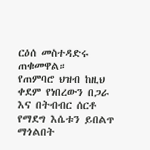ርዕሰ መስተዳድሩ ጠቁመዋል።
የጠምባሮ ህዝብ ከዚህ ቀደም የነበረውን በጋራ እና በትብብር ሰርቶ የማደግ እሴቱን ይበልጥ ማጎልበት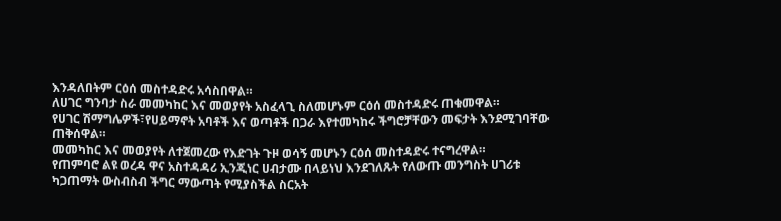እንዳለበትም ርዕሰ መስተዳድሩ አሳስበዋል።
ለሀገር ግንባታ ስራ መመካከር እና መወያየት አስፈላጊ ስለመሆኑም ርዕሰ መስተዳድሩ ጠቁመዋል።
የሀገር ሽማግሌዎች፣የሀይማኖት አባቶች እና ወጣቶች በጋራ እየተመካከሩ ችግሮቻቸውን መፍታት እንደሚገባቸው ጠቅሰዋል።
መመካከር እና መወያየት ለተጀመረው የእድገት ጉዞ ወሳኝ መሆኑን ርዕሰ መስተዳድሩ ተናግረዋል።
የጠምባሮ ልዩ ወረዳ ዋና አስተዳዳሪ ኢንጂነር ሀብታሙ በላይነህ እንደገለጹት የለውጡ መንግስት ሀገሪቱ ካጋጠማት ውስብስብ ችግር ማውጣት የሚያስችል ስርአት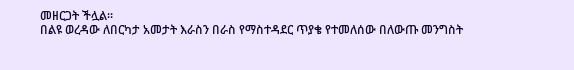መዘርጋት ችሏል።
በልዩ ወረዳው ለበርካታ አመታት እራስን በራስ የማስተዳደር ጥያቄ የተመለሰው በለውጡ መንግስት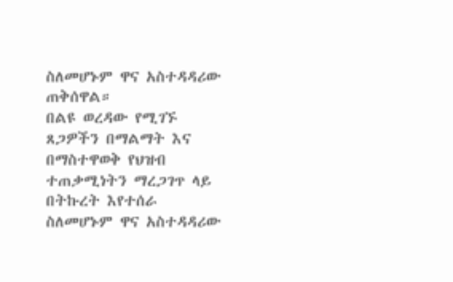ስለመሆኑም ዋና አስተዳዳሪው ጠቅሰዋል።
በልዩ ወረዳው የሚገኙ ጸጋዎችን በማልማት እና በማስተዋወቅ የህዝብ ተጠቃሚነትን ማረጋገጥ ላይ በትኩረት እየተሰራ ስለመሆኑም ዋና አስተዳዳሪው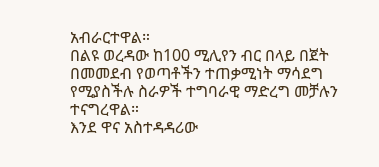አብራርተዋል።
በልዩ ወረዳው ከ100 ሚሊየን ብር በላይ በጀት በመመደብ የወጣቶችን ተጠቃሚነት ማሳደግ የሚያስችሉ ስራዎች ተግባራዊ ማድረግ መቻሉን ተናግረዋል።
እንደ ዋና አስተዳዳሪው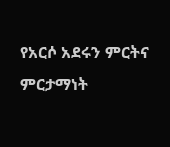የአርሶ አደሩን ምርትና ምርታማነት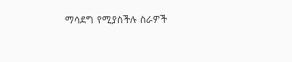ማሳደግ የሚያስችሉ ስራዎች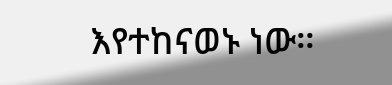እየተከናወኑ ነው።